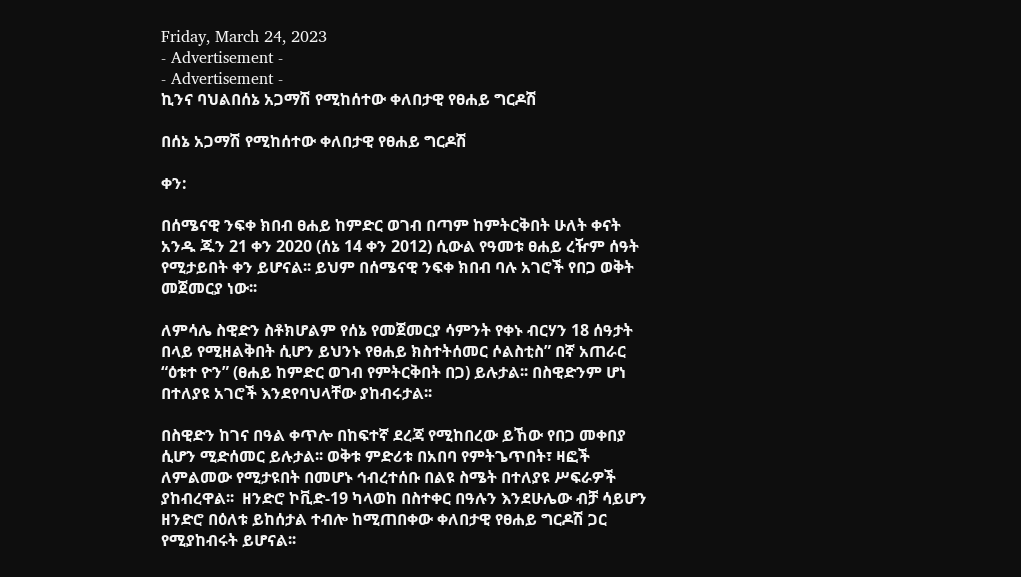Friday, March 24, 2023
- Advertisement -
- Advertisement -
ኪንና ባህልበሰኔ አጋማሽ የሚከሰተው ቀለበታዊ የፀሐይ ግርዶሽ

በሰኔ አጋማሽ የሚከሰተው ቀለበታዊ የፀሐይ ግርዶሽ

ቀን:

በሰሜናዊ ንፍቀ ክበብ ፀሐይ ከምድር ወገብ በጣም ከምትርቅበት ሁለት ቀናት አንዱ ጁን 21 ቀን 2020 (ሰኔ 14 ቀን 2012) ሲውል የዓመቱ ፀሐይ ረዥም ሰዓት የሚታይበት ቀን ይሆናል፡፡ ይህም በሰሜናዊ ንፍቀ ክበብ ባሉ አገሮች የበጋ ወቅት መጀመርያ ነው፡፡

ለምሳሌ ስዊድን ስቶክሆልም የሰኔ የመጀመርያ ሳምንት የቀኑ ብርሃን 18 ሰዓታት በላይ የሚዘልቅበት ሲሆን ይህንኑ የፀሐይ ክስተትሰመር ሶልስቲስ” በኛ አጠራር “ዕቱተ ዮን” (ፀሐይ ከምድር ወገብ የምትርቅበት በጋ) ይሉታል፡፡ በስዊድንም ሆነ በተለያዩ አገሮች እንደየባህላቸው ያከብሩታል፡፡

በስዊድን ከገና በዓል ቀጥሎ በከፍተኛ ደረጃ የሚከበረው ይኸው የበጋ መቀበያ ሲሆን ሚድሰመር ይሉታል፡፡ ወቅቱ ምድሪቱ በአበባ የምትጌጥበት፣ ዛፎች ለምልመው የሚታዩበት በመሆኑ ኅብረተሰቡ በልዩ ስሜት በተለያዩ ሥፍራዎች ያከብረዋል፡፡  ዘንድሮ ኮቪድ-19 ካላወከ በስተቀር በዓሉን እንደሁሌው ብቻ ሳይሆን ዘንድሮ በዕለቱ ይከሰታል ተብሎ ከሚጠበቀው ቀለበታዊ የፀሐይ ግርዶሽ ጋር የሚያከብሩት ይሆናል፡፡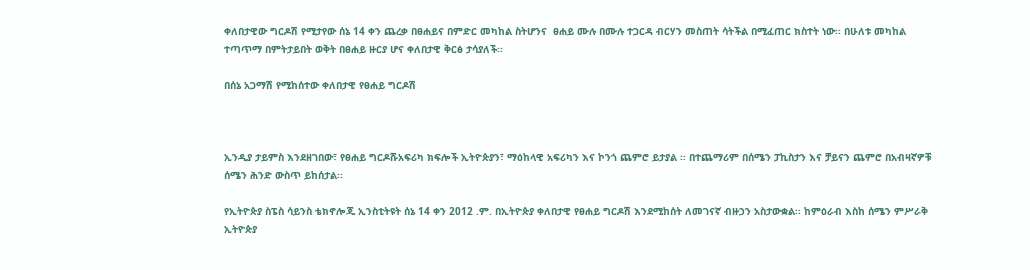ቀለበታዊው ግርዶሽ የሚታየው ሰኔ 14 ቀን ጨረቃ በፀሐይና በምድር መካከል ስትሆንና  ፀሐይ ሙሉ በሙሉ ተጋርዳ ብርሃን መስጠት ሳትችል በሚፈጠር ክስተት ነው፡፡ በሁለቱ መካከል ተጣጥማ በምትታይበት ወቅት በፀሐይ ዙርያ ሆና ቀለበታዊ ቅርፅ ታሳያለች፡፡

በሰኔ አጋማሽ የሚከሰተው ቀለበታዊ የፀሐይ ግርዶሽ



ኢንዲያ ታይምስ እንደዘገበው፣ የፀሐይ ግርዶሹአፍሪካ ክፍሎች ኢትዮጵያን፣ ማዕከላዊ አፍሪካን እና ኮንጎ ጨምሮ ይታያል ፡፡ በተጨማሪም በሰሜን ፓኪስታን እና ቻይናን ጨምሮ በአብዛኛዎቹ ሰሜን ሕንድ ውስጥ ይከሰታል፡፡

የኢትዮጵያ ስፔስ ሳይንስ ቴክኖሎጂ ኢንስቲትዩት ሰኔ 14 ቀን 2012 .ም. በኢትዮጵያ ቀለበታዊ የፀሐይ ግርዶሽ እንደሚከሰት ለመገናኛ ብዙኃን አስታውቋል፡፡ ከምዕራብ እስከ ሰሜን ምሥራቅ ኢትዮጵያ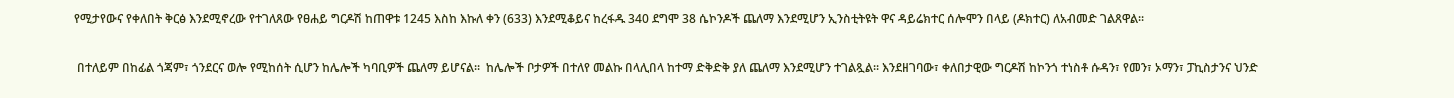የሚታየውና የቀለበት ቅርፅ እንደሚኖረው የተገለጸው የፀሐይ ግርዶሽ ከጠዋቱ 1245 እስከ እኩለ ቀን (633) እንደሚቆይና ከረፋዱ 340 ደግሞ 38 ሴኮንዶች ጨለማ እንደሚሆን ኢንስቲትዩት ዋና ዳይሬክተር ሰሎሞን በላይ (ዶክተር) ለአብመድ ገልጸዋል፡፡

 በተለይም በከፊል ጎጃም፣ ጎንደርና ወሎ የሚከሰት ሲሆን ከሌሎች ካባቢዎች ጨለማ ይሆናል፡፡  ከሌሎች ቦታዎች በተለየ መልኩ በላሊበላ ከተማ ድቅድቅ ያለ ጨለማ እንደሚሆን ተገልጿል፡፡ እንደዘገባው፣ ቀለበታዊው ግርዶሽ ከኮንጎ ተነስቶ ሱዳን፣ የመን፣ ኦማን፣ ፓኪስታንና ህንድ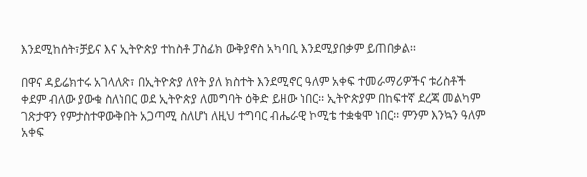እንደሚከሰት፣ቻይና እና ኢትዮጵያ ተከስቶ ፓስፊክ ውቅያኖስ አካባቢ እንደሚያበቃም ይጠበቃል፡፡

በዋና ዳይሬክተሩ አገላለጽ፣ በኢትዮጵያ ለየት ያለ ክስተት እንደሚኖር ዓለም አቀፍ ተመራማሪዎችና ቱሪስቶች ቀደም ብለው ያውቁ ስለነበር ወደ ኢትዮጵያ ለመግባት ዕቅድ ይዘው ነበር፡፡ ኢትዮጵያም በከፍተኛ ደረጃ መልካም ገጽታዋን የምታስተዋውቅበት አጋጣሚ ስለሆነ ለዚህ ተግባር ብሔራዊ ኮሚቴ ተቋቁሞ ነበር፡፡ ምንም እንኳን ዓለም አቀፍ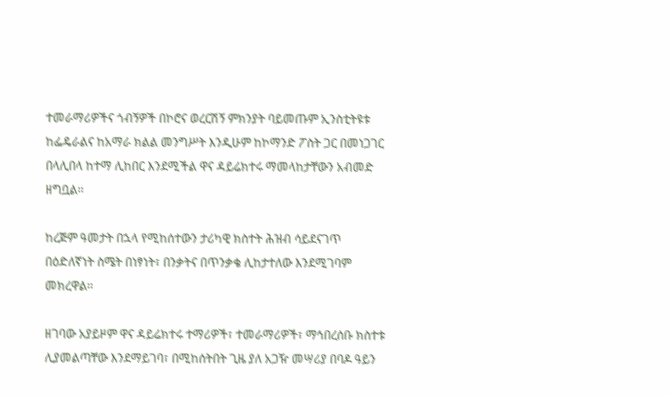ተመራማሪዎችና ጎብኝዎች በኮሮና ወረርሽኝ ምክንያት ባይመጡም ኢንስቲትዩቱ ከፌዴራልና ከአማራ ክልል መንግሥት እንዲሁም ከኮማንድ ፖስት ጋር በመነጋገር በላሊበላ ከተማ ሊከበር እንደሚችል ዋና ዳይሬክተሩ ማመላከታቸውን አብመድ ዘግቧል፡፡

ከረጅም ዓመታት በኋላ የሚከሰተውን ታሪካዊ ክስተት ሕዝብ ሳይደናገጥ በዕድለኛነት ስሜት በነፃነት፣ በንቃትና በጥንቃቄ ሊከታተለው እንደሚገባም መክረዋል፡፡

ዘገባው አያይዞም ዋና ዳይሬክተሩ ተማሪዎች፣ ተመራማሪዎች፣ ማኅበረሰቡ ክስተቱ ሊያመልጣቸው እንደማይገባ፣ በሚከሰትበት ጊዜ ያለ አጋዥ መሣሪያ በባዶ ዓይን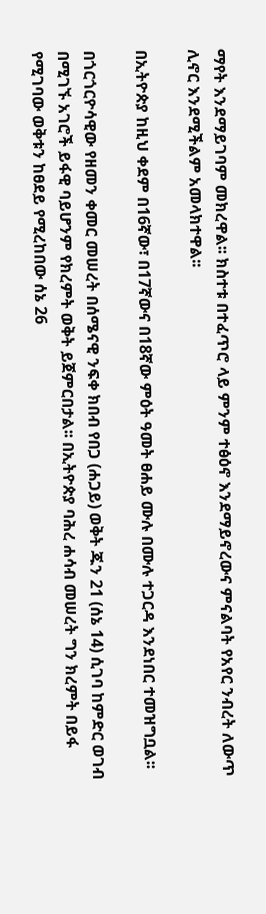ማየት እንደማይገባም መክረዋል፡፡ ክስተቱ በተፈጥሮ ላይ ምንም ተፅዕኖ እንደማይኖረውና ምናልባት የአየር ንብረት ለውጥ ሊኖር እንደሚችልም አመላክተዋል፡፡

በኢትዮጵያ ከዚህ ቀደም በ16ኛው፣ በ17ኛውና በ18ኛው ምዕት ዓመት ፀሐይ ሙሉ በሙሉ ተጋርዳ እንደነበር ተመዝግቧል፡፡

በጎርጎርዮሳዊው የዘመን ቀመር መሠረት በሰሜናዊ ንፍቀ ክበብ የበጋ (ሐጋይ) ወቅት ጁን 21 (ሰኔ 14) ሲገባ ከምድር ወገብ በሚገኙ አገሮች ይፋዊ ባይሆንም የክረምት ወቅት ይጀምርበታል፡፡ በኢትዮጵያ ባሕረ ሐሳብ መሠረት ግን ክረምት በይፋ የሚገባው ወቅቱን ከፀደይ የሚረከበው ሰኔ 26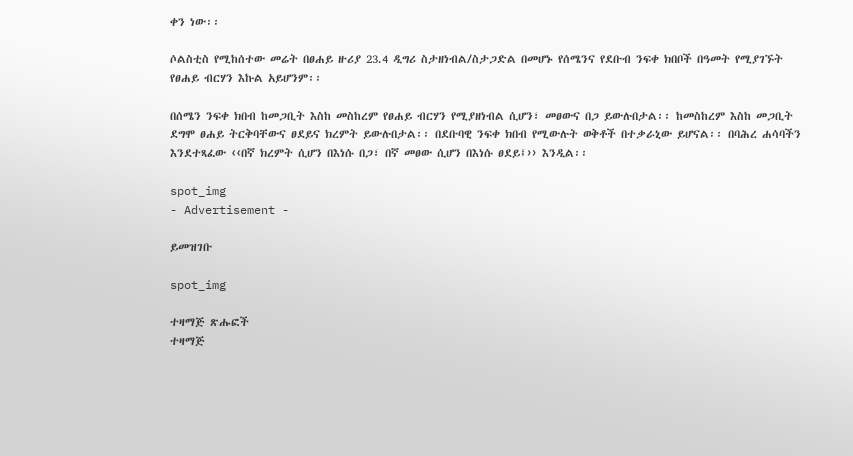ቀን ነው፡፡

ሶልስቲስ የሚከሰተው መሬት በፀሐይ ዙሪያ 23.4 ዲግሪ ስታዘነብል/ስታጋድል በመሆኑ የሰሜንና የደቡብ ንፍቀ ክበቦች በዓመት የሚያገኙት የፀሐይ ብርሃን እኩል አይሆንም፡፡

በሰሜን ንፍቀ ክበብ ከመጋቢት እስከ መስከረም የፀሐይ ብርሃን የሚያዘነብል ሲሆን፣ መፀውና በጋ ይውሉበታል፡፡ ከመስከረም እስከ መጋቢት ደግሞ ፀሐይ ትርቅባቸውና ፀደይና ክረምት ይውሉበታል፡፡ በደቡባዊ ንፍቀ ክበብ የሚውሉት ወቅቶች በተቃራኒው ይሆናል፡፡ በባሕረ ሐሳባችን እንደተጻፈው ‹‹በኛ ክረምት ሲሆን በእነሱ በጋ፣ በኛ መፀው ሲሆን በእነሱ ፀደይ፤›› እንዲል፡፡

spot_img
- Advertisement -

ይመዝገቡ

spot_img

ተዛማጅ ጽሑፎች
ተዛማጅ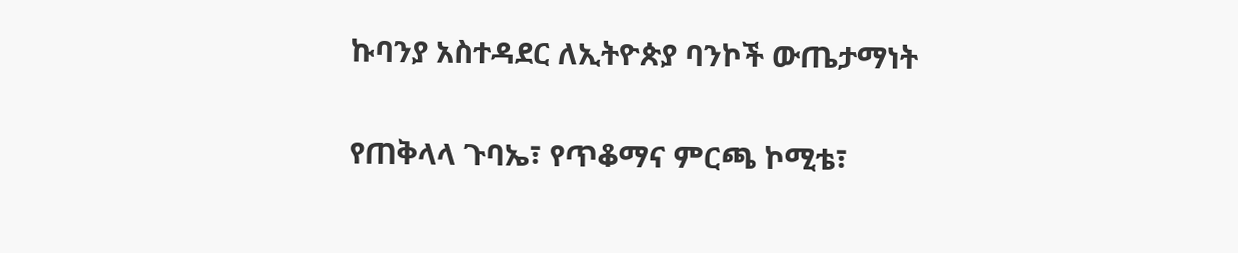ኩባንያ አስተዳደር ለኢትዮጵያ ባንኮች ውጤታማነት

የጠቅላላ ጉባኤ፣ የጥቆማና ምርጫ ኮሚቴ፣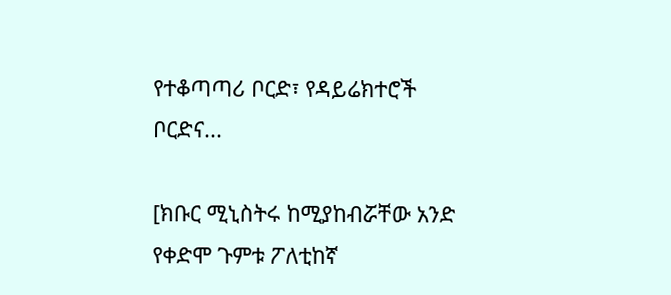የተቆጣጣሪ ቦርድ፣ የዳይሬክተሮች ቦርድና...

[ክቡር ሚኒስትሩ ከሚያከብሯቸው አንድ የቀድሞ ጉምቱ ፖለቲከኛ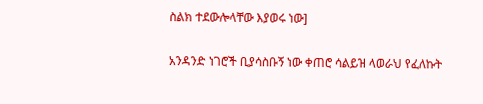ስልክ ተደውሎላቸው እያወሩ ነው]

አንዳንድ ነገሮች ቢያሳስቡኝ ነው ቀጠሮ ሳልይዝ ላወራህ የፈለኩት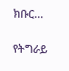ክቡር...

የትግራይ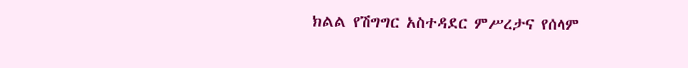ክልል የሽግግር አስተዳደር ምሥረታና የሰላም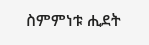ስምምነቱ ሒደት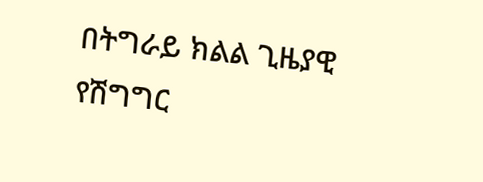በትግራይ ክልል ጊዜያዊ የሽግግር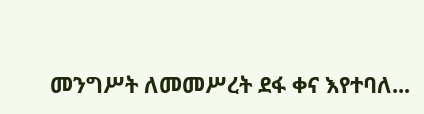መንግሥት ለመመሥረት ደፋ ቀና እየተባለ...